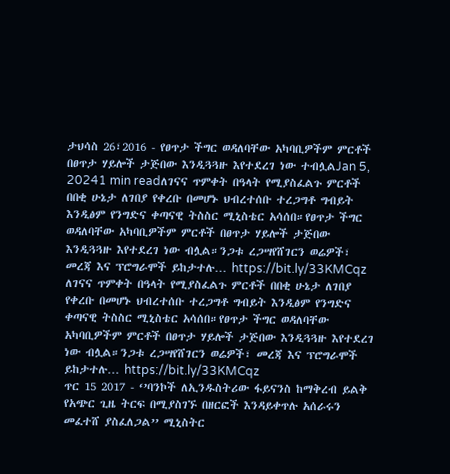ታህሳስ 26፣2016 - የፀጥታ ችግር ወዳለባቸው አካባቢዎችም ምርቶች በፀጥታ ሃይሎች ታጅበው እንዲጓጓዙ እየተደረገ ነው ተብሏልJan 5, 20241 min readለገናና ጥምቀት በዓላት የሚያስፈልጉ ምርቶች በበቂ ሁኔታ ለገበያ የቀረቡ በመሆኑ ህብረተሰቡ ተረጋግቶ ግብይት እንዲፅም የንግድና ቀጣናዊ ትስስር ሚኒስቴር አሳሰበ።የፀጥታ ችግር ወዳለባቸው አካባቢዎችም ምርቶች በፀጥታ ሃይሎች ታጅበው እንዲጓጓዙ እየተደረገ ነው ብሏል።ንጋቱ ረጋሣየሸገርን ወሬዎች፣ መረጃ እና ፕሮግራሞች ይከታተሉ… https://bit.ly/33KMCqz
ለገናና ጥምቀት በዓላት የሚያስፈልጉ ምርቶች በበቂ ሁኔታ ለገበያ የቀረቡ በመሆኑ ህብረተሰቡ ተረጋግቶ ግብይት እንዲፅም የንግድና ቀጣናዊ ትስስር ሚኒስቴር አሳሰበ።የፀጥታ ችግር ወዳለባቸው አካባቢዎችም ምርቶች በፀጥታ ሃይሎች ታጅበው እንዲጓጓዙ እየተደረገ ነው ብሏል።ንጋቱ ረጋሣየሸገርን ወሬዎች፣ መረጃ እና ፕሮግራሞች ይከታተሉ… https://bit.ly/33KMCqz
ጥር 15 2017 - ‘’ባንኮች ለኢንዱስትሪው ፋይናንስ ከማቅረብ ይልቅ የአጭር ጊዜ ትርፍ በሚያስገኙ በዘርፎች እንዳይቀጥሉ አሰራሩን መፈተሸ ያስፈለጋል’’ ሚኒስትር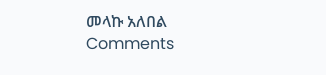መላኩ አለበል
Comments